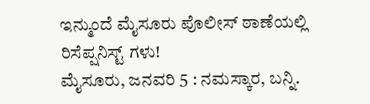ಇನ್ಮುಂದೆ ಮೈಸೂರು ಪೊಲೀಸ್ ಠಾಣೆಯಲ್ಲಿ ರಿಸೆಪ್ಷನಿಸ್ಟ್ ಗಳು!
ಮೈಸೂರು, ಜನವರಿ 5 : ನಮಸ್ಕಾರ, ಬನ್ನಿ.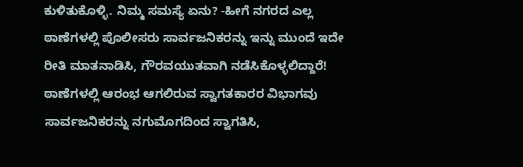ಕುಳಿತುಕೊಳ್ಳಿ. ನಿಮ್ಮ ಸಮಸ್ಯೆ ಏನು? -ಹೀಗೆ ನಗರದ ಎಲ್ಲ ಠಾಣೆಗಳಲ್ಲಿ ಪೊಲೀಸರು ಸಾರ್ವಜನಿಕರನ್ನು ಇನ್ನು ಮುಂದೆ ಇದೇ ರೀತಿ ಮಾತನಾಡಿಸಿ, ಗೌರವಯುತವಾಗಿ ನಡೆಸಿಕೊಳ್ಳಲಿದ್ದಾರೆ!
ಠಾಣೆಗಳಲ್ಲಿ ಆರಂಭ ಆಗಲಿರುವ ಸ್ವಾಗತಕಾರರ ವಿಭಾಗವು ಸಾರ್ವಜನಿಕರನ್ನು ನಗುಮೊಗದಿಂದ ಸ್ವಾಗತಿಸಿ,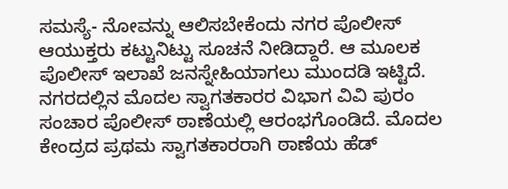ಸಮಸ್ಯೆ- ನೋವನ್ನು ಆಲಿಸಬೇಕೆಂದು ನಗರ ಪೊಲೀಸ್ ಆಯುಕ್ತರು ಕಟ್ಟುನಿಟ್ಟು ಸೂಚನೆ ನೀಡಿದ್ದಾರೆ. ಆ ಮೂಲಕ ಪೊಲೀಸ್ ಇಲಾಖೆ ಜನಸ್ನೇಹಿಯಾಗಲು ಮುಂದಡಿ ಇಟ್ಟಿದೆ.
ನಗರದಲ್ಲಿನ ಮೊದಲ ಸ್ವಾಗತಕಾರರ ವಿಭಾಗ ವಿವಿ ಪುರಂ ಸಂಚಾರ ಪೊಲೀಸ್ ಠಾಣೆಯಲ್ಲಿ ಆರಂಭಗೊಂಡಿದೆ. ಮೊದಲ ಕೇಂದ್ರದ ಪ್ರಥಮ ಸ್ವಾಗತಕಾರರಾಗಿ ಠಾಣೆಯ ಹೆಡ್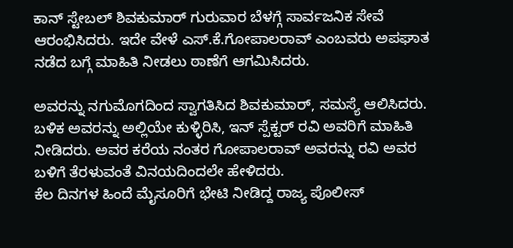ಕಾನ್ ಸ್ಟೇಬಲ್ ಶಿವಕುಮಾರ್ ಗುರುವಾರ ಬೆಳಗ್ಗೆ ಸಾರ್ವಜನಿಕ ಸೇವೆ ಆರಂಭಿಸಿದರು. ಇದೇ ವೇಳೆ ಎಸ್.ಕೆ.ಗೋಪಾಲರಾವ್ ಎಂಬವರು ಅಪಘಾತ ನಡೆದ ಬಗ್ಗೆ ಮಾಹಿತಿ ನೀಡಲು ಠಾಣೆಗೆ ಆಗಮಿಸಿದರು.

ಅವರನ್ನು ನಗುಮೊಗದಿಂದ ಸ್ವಾಗತಿಸಿದ ಶಿವಕುಮಾರ್, ಸಮಸ್ಯೆ ಆಲಿಸಿದರು. ಬಳಿಕ ಅವರನ್ನು ಅಲ್ಲಿಯೇ ಕುಳ್ಳಿರಿಸಿ, ಇನ್ ಸ್ಪೆಕ್ಟರ್ ರವಿ ಅವರಿಗೆ ಮಾಹಿತಿ ನೀಡಿದರು. ಅವರ ಕರೆಯ ನಂತರ ಗೋಪಾಲರಾವ್ ಅವರನ್ನು ರವಿ ಅವರ ಬಳಿಗೆ ತೆರಳುವಂತೆ ವಿನಯದಿಂದಲೇ ಹೇಳಿದರು.
ಕೆಲ ದಿನಗಳ ಹಿಂದೆ ಮೈಸೂರಿಗೆ ಭೇಟಿ ನೀಡಿದ್ದ ರಾಜ್ಯ ಪೊಲೀಸ್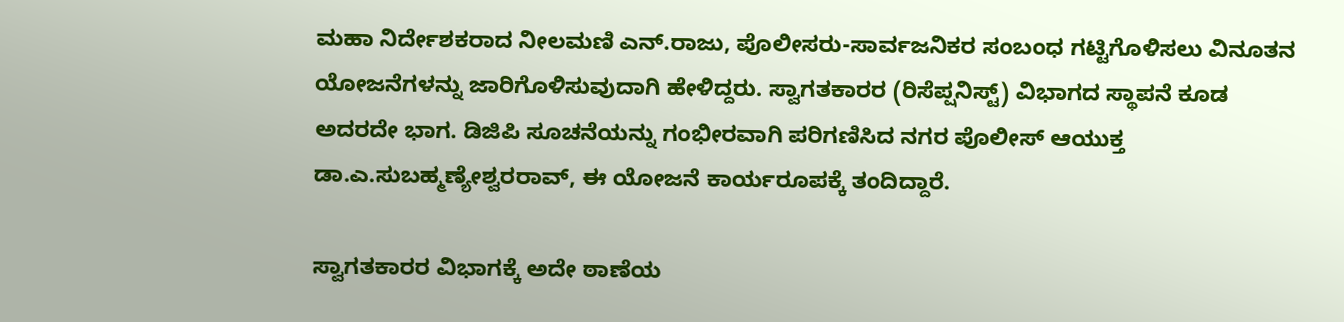ಮಹಾ ನಿರ್ದೇಶಕರಾದ ನೀಲಮಣಿ ಎನ್.ರಾಜು, ಪೊಲೀಸರು-ಸಾರ್ವಜನಿಕರ ಸಂಬಂಧ ಗಟ್ಟಿಗೊಳಿಸಲು ವಿನೂತನ ಯೋಜನೆಗಳನ್ನು ಜಾರಿಗೊಳಿಸುವುದಾಗಿ ಹೇಳಿದ್ದರು. ಸ್ವಾಗತಕಾರರ (ರಿಸೆಪ್ಷನಿಸ್ಟ್) ವಿಭಾಗದ ಸ್ಥಾಪನೆ ಕೂಡ ಅದರದೇ ಭಾಗ. ಡಿಜಿಪಿ ಸೂಚನೆಯನ್ನು ಗಂಭೀರವಾಗಿ ಪರಿಗಣಿಸಿದ ನಗರ ಪೊಲೀಸ್ ಆಯುಕ್ತ ಡಾ.ಎ.ಸುಬಹ್ಮಣ್ಯೇಶ್ವರರಾವ್, ಈ ಯೋಜನೆ ಕಾರ್ಯರೂಪಕ್ಕೆ ತಂದಿದ್ದಾರೆ.

ಸ್ವಾಗತಕಾರರ ವಿಭಾಗಕ್ಕೆ ಅದೇ ಠಾಣೆಯ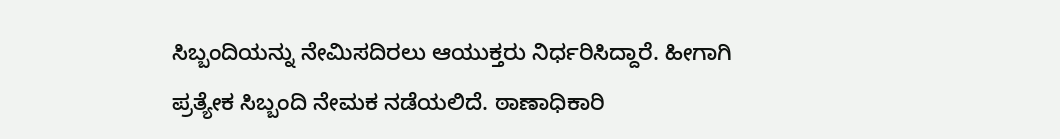ಸಿಬ್ಬಂದಿಯನ್ನು ನೇಮಿಸದಿರಲು ಆಯುಕ್ತರು ನಿರ್ಧರಿಸಿದ್ದಾರೆ. ಹೀಗಾಗಿ ಪ್ರತ್ಯೇಕ ಸಿಬ್ಬಂದಿ ನೇಮಕ ನಡೆಯಲಿದೆ. ಠಾಣಾಧಿಕಾರಿ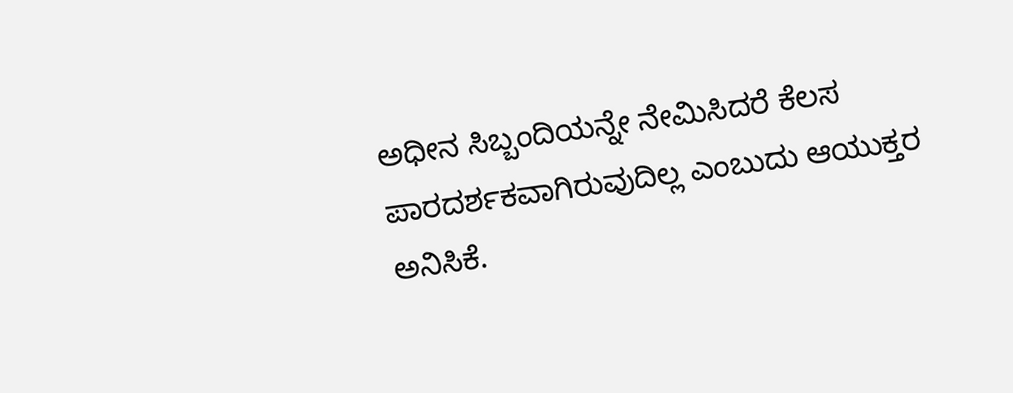ಅಧೀನ ಸಿಬ್ಬಂದಿಯನ್ನೇ ನೇಮಿಸಿದರೆ ಕೆಲಸ ಪಾರದರ್ಶಕವಾಗಿರುವುದಿಲ್ಲ ಎಂಬುದು ಆಯುಕ್ತರ ಅನಿಸಿಕೆ.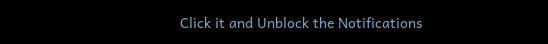Click it and Unblock the Notifications